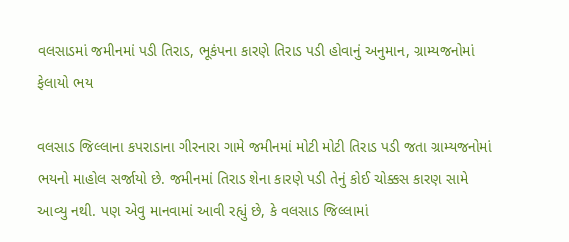વલસાડમાં જમીનમાં પડી તિરાડ, ભૂકંપના કારણે તિરાડ પડી હોવાનું અનુમાન, ગ્રામ્યજનોમાં ફેલાયો ભય

વલસાડ જિલ્લાના કપરાડાના ગીરનારા ગામે જમીનમાં મોટી મોટી તિરાડ પડી જતા ગ્રામ્યજનોમાં ભયનો માહોલ સર્જાયો છે. જમીનમાં તિરાડ શેના કારણે પડી તેનું કોઈ ચોક્કસ કારણ સામે આવ્યુ નથી. પણ એવુ માનવામાં આવી રહ્યું છે, કે વલસાડ જિલ્લામાં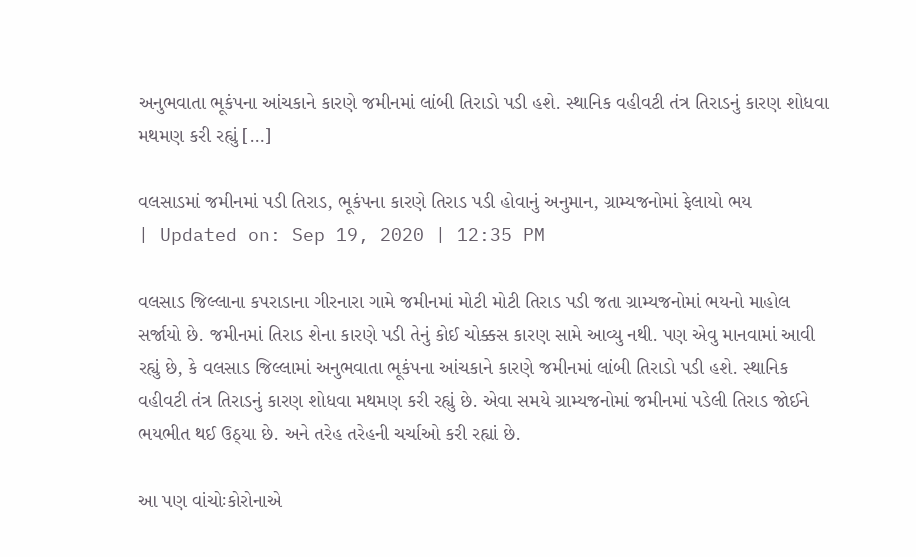અનુભવાતા ભૂકંપના આંચકાને કારણે જમીનમાં લાંબી તિરાડો પડી હશે. સ્થાનિક વહીવટી તંત્ર તિરાડનું કારણ શોધવા મથમણ કરી રહ્યું […]

વલસાડમાં જમીનમાં પડી તિરાડ, ભૂકંપના કારણે તિરાડ પડી હોવાનું અનુમાન, ગ્રામ્યજનોમાં ફેલાયો ભય
| Updated on: Sep 19, 2020 | 12:35 PM

વલસાડ જિલ્લાના કપરાડાના ગીરનારા ગામે જમીનમાં મોટી મોટી તિરાડ પડી જતા ગ્રામ્યજનોમાં ભયનો માહોલ સર્જાયો છે. જમીનમાં તિરાડ શેના કારણે પડી તેનું કોઈ ચોક્કસ કારણ સામે આવ્યુ નથી. પણ એવુ માનવામાં આવી રહ્યું છે, કે વલસાડ જિલ્લામાં અનુભવાતા ભૂકંપના આંચકાને કારણે જમીનમાં લાંબી તિરાડો પડી હશે. સ્થાનિક વહીવટી તંત્ર તિરાડનું કારણ શોધવા મથમણ કરી રહ્યું છે. એવા સમયે ગ્રામ્યજનોમાં જમીનમાં પડેલી તિરાડ જોઈને ભયભીત થઈ ઉઠ્યા છે. અને તરેહ તરેહની ચર્ચાઓ કરી રહ્યાં છે.

આ પણ વાંચોઃકોરોનાએ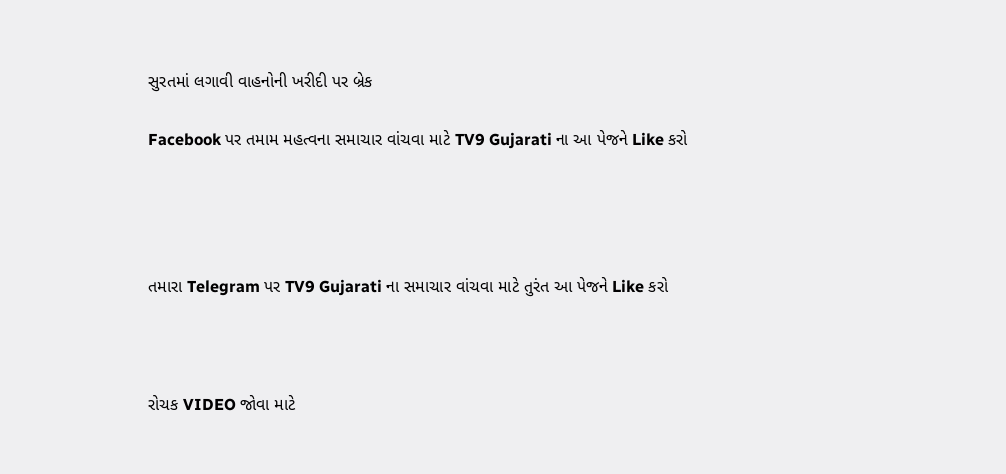સુરતમાં લગાવી વાહનોની ખરીદી પર બ્રેક

Facebook પર તમામ મહત્વના સમાચાર વાંચવા માટે TV9 Gujarati ના આ પેજને Like કરો




તમારા Telegram પર TV9 Gujarati ના સમાચાર વાંચવા માટે તુરંત આ પેજને Like કરો



રોચક VIDEO જોવા માટે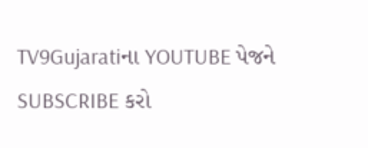TV9Gujaratiના YOUTUBE પેજને SUBSCRIBE કરો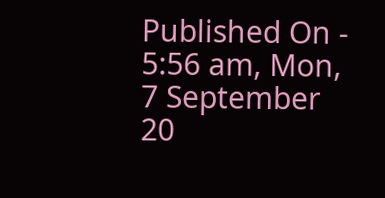Published On - 5:56 am, Mon, 7 September 20